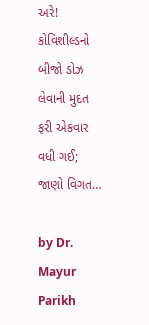અરે! કોવિશીલ્ડનો બીજો ડોઝ લેવાની મુદત ફરી એકવાર વધી ગઈ; જાણો વિગત…

by Dr. Mayur Parikh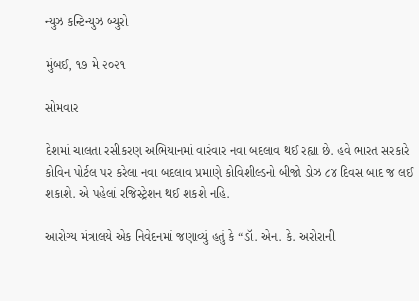ન્યુઝ કન્ટિન્યુઝ બ્યુરો

મુંબઈ, ૧૭ મે ૨૦૨૧

સોમવાર

દેશમાં ચાલતા રસીકરણ અભિયાનમાં વારંવાર નવા બદલાવ થઈ રહ્યા છે. હવે ભારત સરકારે કોવિન પોર્ટલ પર કરેલા નવા બદલાવ પ્રમાણે કોવિશીલ્ડનો બીજો ડોઝ ૮૪ દિવસ બાદ જ લઈ શકાશે. એ પહેલાં રજિસ્ટ્રેશન થઈ શકશે નહિ.

આરોગ્ય મંત્રાલયે એક નિવેદનમાં જણાવ્યું હતું કે “ડૉ. એન. કે. અરોરાની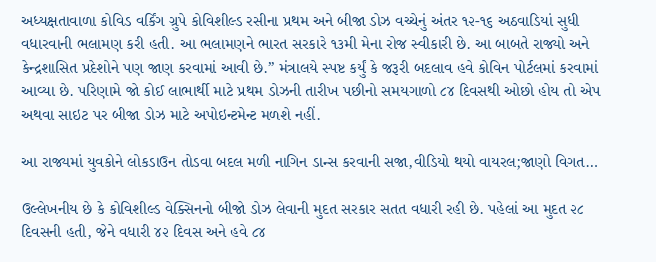અધ્યક્ષતાવાળા કોવિડ વર્કિંગ ગ્રુપે કોવિશીલ્ડ રસીના પ્રથમ અને બીજા ડોઝ વચ્ચેનું અંતર ૧૨-૧૬ અઠવાડિયાં સુધી વધારવાની ભલામણ કરી હતી. આ ભલામણને ભારત સરકારે ૧૩મી મેના રોજ સ્વીકારી છે. આ બાબતે રાજ્યો અને કેન્દ્રશાસિત પ્રદેશોને પણ જાણ કરવામાં આવી છે.” મંત્રાલયે સ્પષ્ટ કર્યું કે જરૂરી બદલાવ હવે કોવિન પોર્ટલમાં કરવામાં આવ્યા છે. પરિણામે જો કોઈ લાભાર્થી માટે પ્રથમ ડોઝની તારીખ પછીનો સમયગાળો ૮૪ દિવસથી ઓછો હોય તો એપ અથવા સાઇટ પર બીજા ડોઝ માટે અપોઇન્ટમેન્ટ મળશે નહીં.

આ રાજ્યમાં યુવકોને લોકડાઉન તોડવા બદલ મળી નાગિન ડાન્સ કરવાની સજા,વીડિયો થયો વાયરલ;જાણો વિગત…

ઉલ્લેખનીય છે કે કોવિશીલ્ડ વેક્સિનનો બીજો ડોઝ લેવાની મુદત સરકાર સતત વધારી રહી છે. પહેલાં આ મુદત ૨૮ દિવસની હતી, જેને વધારી ૪૨ દિવસ અને હવે ૮૪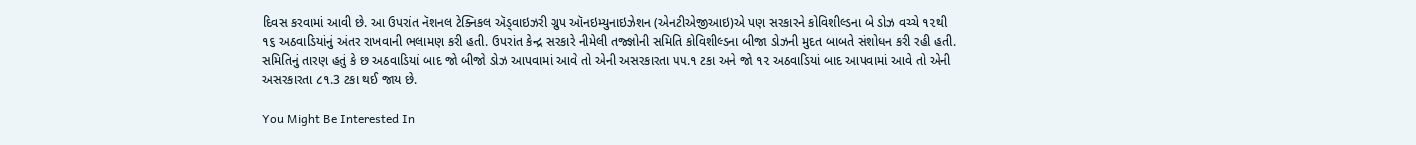દિવસ કરવામાં આવી છે. આ ઉપરાંત નૅશનલ ટેક્નિકલ ઍડ્વાઇઝરી ગ્રુપ ઑનઇમ્યુનાઇઝેશન (એનટીએજીઆઇ)એ પણ સરકારને કોવિશીલ્ડના બે ડોઝ વચ્ચે ૧૨થી ૧૬ અઠવાડિયાંનું અંતર રાખવાની ભલામણ કરી હતી. ઉપરાંત કેન્દ્ર સરકારે નીમેલી તજ્જ્ઞોની સમિતિ કોવિશીલ્ડના બીજા ડોઝની મુદત બાબતે સંશોધન કરી રહી હતી. સમિતિનું તારણ હતું કે છ અઠવાડિયાં બાદ જો બીજો ડોઝ આપવામાં આવે તો એની અસરકારતા ૫૫.૧ ટકા અને જો ૧૨ અઠવાડિયાં બાદ આપવામાં આવે તો એની અસરકારતા ૮૧.3 ટકા થઈ જાય છે.

You Might Be Interested In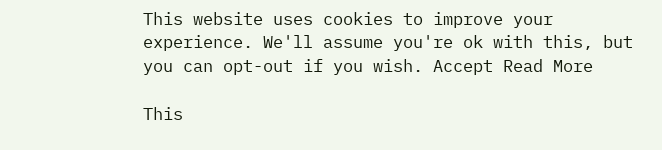This website uses cookies to improve your experience. We'll assume you're ok with this, but you can opt-out if you wish. Accept Read More

This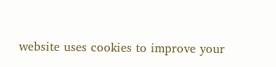website uses cookies to improve your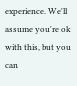experience. We'll assume you're ok with this, but you can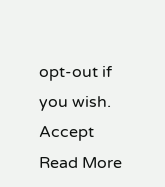opt-out if you wish. Accept Read More